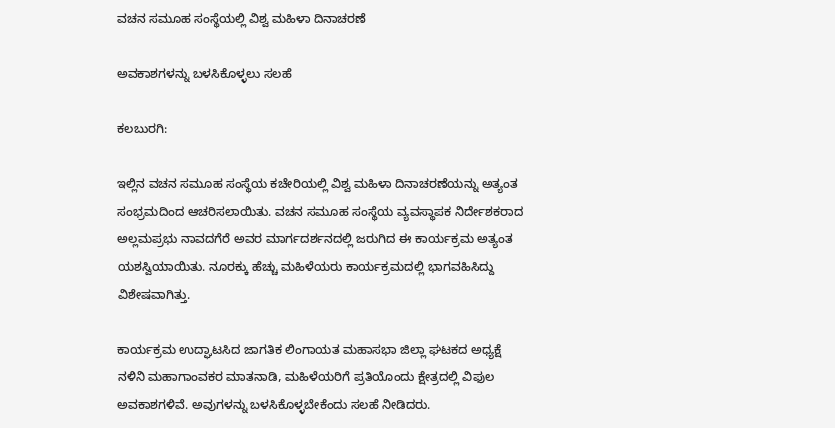ವಚನ ಸಮೂಹ ಸಂಸ್ಥೆಯಲ್ಲಿ ವಿಶ್ವ ಮಹಿಳಾ ದಿನಾಚರಣೆ

ಅವಕಾಶಗಳನ್ನು ಬಳಸಿಕೊಳ್ಳಲು ಸಲಹೆ

ಕಲಬುರಗಿ:

ಇಲ್ಲಿನ ವಚನ ಸಮೂಹ ಸಂಸ್ಥೆಯ ಕಚೇರಿಯಲ್ಲಿ ವಿಶ್ವ ಮಹಿಳಾ ದಿನಾಚರಣೆಯನ್ನು ಅತ್ಯಂತ ಸಂಭ್ರಮದಿಂದ ಆಚರಿಸಲಾಯಿತು. ವಚನ ಸಮೂಹ ಸಂಸ್ಥೆಯ ವ್ಯವಸ್ಥಾಪಕ ನಿರ್ದೇಶಕರಾದ ಅಲ್ಲಮಪ್ರಭು ನಾವದಗೆರೆ ಅವರ ಮಾರ್ಗದರ್ಶನದಲ್ಲಿ ಜರುಗಿದ ಈ ಕಾರ್ಯಕ್ರಮ ಅತ್ಯಂತ ಯಶಸ್ವಿಯಾಯಿತು. ನೂರಕ್ಕು ಹೆಚ್ಚು ಮಹಿಳೆಯರು ಕಾರ್ಯಕ್ರಮದಲ್ಲಿ ಭಾಗವಹಿಸಿದ್ದು ವಿಶೇಷವಾಗಿತ್ತು.

ಕಾರ್ಯಕ್ರಮ ಉದ್ಘಾಟಸಿದ ಜಾಗತಿಕ ಲಿಂಗಾಯತ ಮಹಾಸಭಾ ಜಿಲ್ಲಾ ಘಟಕದ ಅಧ್ಯಕ್ಷೆ ನಳಿನಿ ಮಹಾಗಾಂವಕರ ಮಾತನಾಡಿ, ಮಹಿಳೆಯರಿಗೆ ಪ್ರತಿಯೊಂದು ಕ್ಷೇತ್ರದಲ್ಲಿ ವಿಫುಲ ಅವಕಾಶಗಳಿವೆ. ಅವುಗಳನ್ನು ಬಳಸಿಕೊಳ್ಳಬೇಕೆಂದು ಸಲಹೆ ನೀಡಿದರು.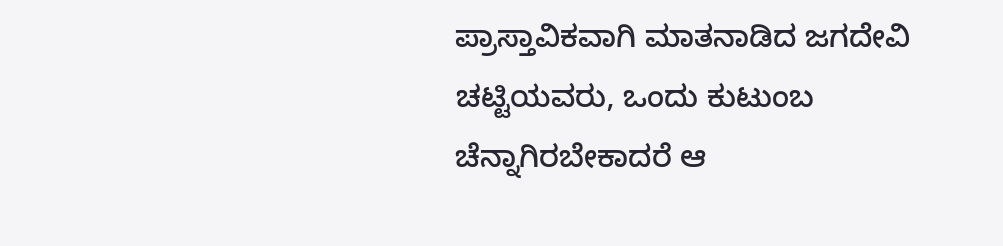ಪ್ರಾಸ್ತಾವಿಕವಾಗಿ ಮಾತನಾಡಿದ ಜಗದೇವಿ ಚಟ್ಟಿಯವರು, ಒಂದು ಕುಟುಂಬ ಚೆನ್ನಾಗಿರಬೇಕಾದರೆ ಆ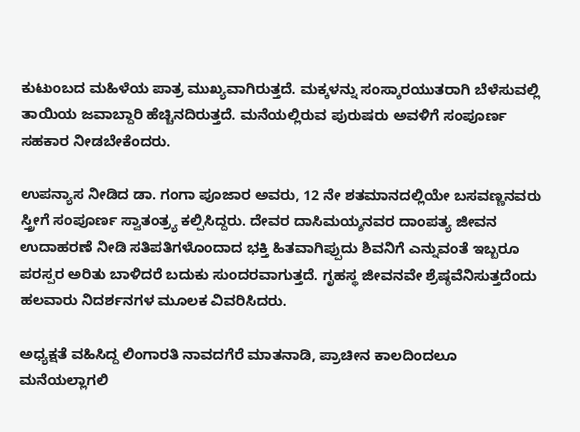ಕುಟುಂಬದ ಮಹಿಳೆಯ ಪಾತ್ರ ಮುಖ್ಯವಾಗಿರುತ್ತದೆ. ಮಕ್ಕಳನ್ನು ಸಂಸ್ಕಾರಯುತರಾಗಿ ಬೆಳೆಸುವಲ್ಲಿ ತಾಯಿಯ ಜವಾಬ್ದಾರಿ ಹೆಚ್ಚಿನದಿರುತ್ತದೆ. ಮನೆಯಲ್ಲಿರುವ ಪುರುಷರು ಅವಳಿಗೆ ಸಂಪೂರ್ಣ ಸಹಕಾರ ನೀಡಬೇಕೆಂದರು.

ಉಪನ್ಯಾಸ ನೀಡಿದ ಡಾ. ಗಂಗಾ ಪೂಜಾರ ಅವರು, 12 ನೇ ಶತಮಾನದಲ್ಲಿಯೇ ಬಸವಣ್ಣನವರು ಸ್ತ್ರೀಗೆ ಸಂಪೂರ್ಣ ಸ್ವಾತಂತ್ರ್ಯ ಕಲ್ಪಿಸಿದ್ದರು. ದೇವರ ದಾಸಿಮಯ್ಶನವರ ದಾಂಪತ್ಯ ಜೀವನ ಉದಾಹರಣೆ ನೀಡಿ ಸತಿಪತಿಗಳೊಂದಾದ ಭಕ್ತಿ ಹಿತವಾಗಿಪ್ಪುದು ಶಿವನಿಗೆ ಎನ್ನುವಂತೆ ಇಬ್ಬರೂ ಪರಸ್ಪರ ಅರಿತು ಬಾಳಿದರೆ ಬದುಕು ಸುಂದರವಾಗುತ್ತದೆ. ಗೃಹಸ್ಥ ಜೀವನವೇ ಶ್ರೆಷ್ಠವೆನಿಸುತ್ತದೆಂದು ಹಲವಾರು ನಿದರ್ಶನಗಳ ಮೂಲಕ ವಿವರಿಸಿದರು.

ಅಧ್ಯಕ್ಷತೆ ವಹಿಸಿದ್ದ ಲಿಂಗಾರತಿ ನಾವದಗೆರೆ ಮಾತನಾಡಿ, ಪ್ರಾಚೀನ ಕಾಲದಿಂದಲೂ ಮನೆಯಲ್ಲಾಗಲಿ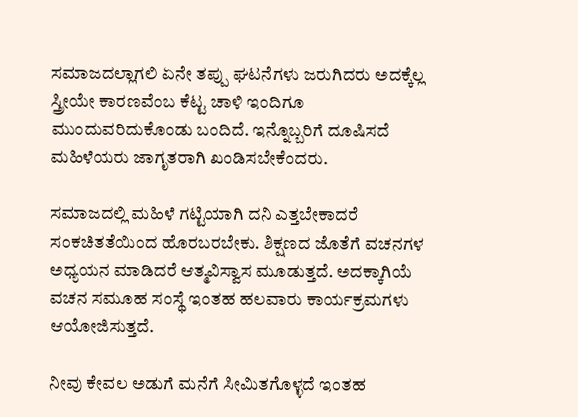ಸಮಾಜದಲ್ಲಾಗಲಿ ಏನೇ ತಪ್ಪು ಘಟನೆಗಳು ಜರುಗಿದರು ಅದಕ್ಕೆಲ್ಲ ಸ್ತ್ರೀಯೇ ಕಾರಣವೆಂಬ ಕೆಟ್ಟ ಚಾಳಿ ಇಂದಿಗೂ ಮುಂದುವರಿದುಕೊಂಡು ಬಂದಿದೆ. ಇನ್ನೊಬ್ಬರಿಗೆ ದೂಷಿಸದೆ ಮಹಿಳೆಯರು ಜಾಗೃತರಾಗಿ ಖಂಡಿಸಬೇಕೆಂದರು.

ಸಮಾಜದಲ್ಲಿ ಮಹಿಳೆ ಗಟ್ಟಿಯಾಗಿ ದನಿ ಎತ್ತಬೇಕಾದರೆ ಸಂಕಚಿತತೆಯಿಂದ ಹೊರಬರಬೇಕು. ಶಿಕ್ಷಣದ ಜೊತೆಗೆ ವಚನಗಳ ಅಧ್ಯಯನ ಮಾಡಿದರೆ ಆತ್ಮವಿಸ್ವಾಸ ಮೂಡುತ್ತದೆ. ಅದಕ್ಕಾಗಿಯೆ ವಚನ ಸಮೂಹ ಸಂಸ್ಥೆ ಇಂತಹ ಹಲವಾರು ಕಾರ್ಯಕ್ರಮಗಳು ಆಯೋಜಿಸುತ್ತದೆ.

ನೀವು ಕೇವಲ ಅಡುಗೆ ಮನೆಗೆ ಸೀಮಿತಗೊಳ್ಳದೆ ಇಂತಹ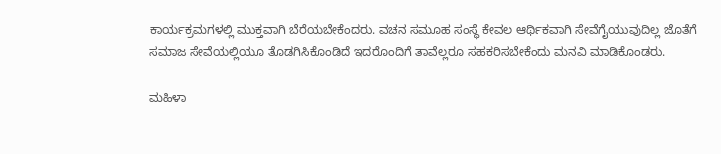ಕಾರ್ಯಕ್ರಮಗಳಲ್ಲಿ ಮುಕ್ತವಾಗಿ ಬೆರೆಯಬೇಕೆಂದರು. ವಚನ ಸಮೂಹ ಸಂಸ್ಥೆ ಕೇವಲ ಆರ್ಥಿಕವಾಗಿ ಸೇವೆಗೈಯುವುದಿಲ್ಲ ಜೊತೆಗೆ ಸಮಾಜ ಸೇವೆಯಲ್ಲಿಯೂ ತೊಡಗಿಸಿಕೊಂಡಿದೆ ಇದರೊಂದಿಗೆ ತಾವೆಲ್ಲರೂ ಸಹಕರಿಸಬೇಕೆಂದು ಮನವಿ ಮಾಡಿಕೊಂಡರು.

ಮಹಿಳಾ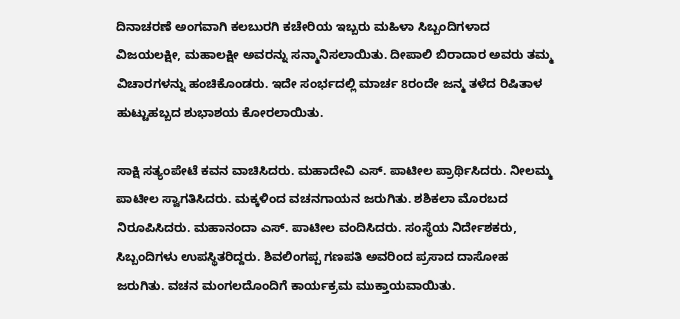ದಿನಾಚರಣೆ ಅಂಗವಾಗಿ ಕಲಬುರಗಿ ಕಚೇರಿಯ ಇಬ್ಬರು ಮಹಿಳಾ ಸಿಬ್ಬಂದಿಗಳಾದ ವಿಜಯಲಕ್ಷೀ, ಮಹಾಲಕ್ಷೀ ಅವರನ್ನು ಸನ್ಮಾನಿಸಲಾಯಿತು. ದೀಪಾಲಿ ಬಿರಾದಾರ ಅವರು ತಮ್ಮ ವಿಚಾರಗಳನ್ನು ಹಂಚಿಕೊಂಡರು. ಇದೇ ಸಂರ್ಭದಲ್ಲಿ ಮಾರ್ಚ 8ರಂದೇ ಜನ್ಮ ತಳೆದ ರಿಷಿತಾಳ ಹುಟ್ಟುಹಬ್ಬದ ಶುಭಾಶಯ ಕೋರಲಾಯಿತು.

ಸಾಕ್ಷಿ ಸತ್ಯಂಪೇಟೆ ಕವನ ವಾಚಿಸಿದರು. ಮಹಾದೇವಿ ಎಸ್. ಪಾಟೀಲ ಪ್ರಾರ್ಥಿಸಿದರು. ನೀಲಮ್ಮ ಪಾಟೀಲ ಸ್ವಾಗತಿಸಿದರು. ಮಕ್ಕಳಿಂದ ವಚನಗಾಯನ ಜರುಗಿತು. ಶಶಿಕಲಾ ಮೊರಬದ ನಿರೂಪಿಸಿದರು. ಮಹಾನಂದಾ ಎಸ್. ಪಾಟೀಲ ವಂದಿಸಿದರು. ಸಂಸ್ಥೆಯ ನಿರ್ದೇಶಕರು, ಸಿಬ್ಬಂದಿಗಳು ಉಪಸ್ಥಿತರಿದ್ದರು. ಶಿವಲಿಂಗಪ್ಪ ಗಣಪತಿ ಅವರಿಂದ ಪ್ರಸಾದ ದಾಸೋಹ ಜರುಗಿತು. ವಚನ ಮಂಗಲದೊಂದಿಗೆ ಕಾರ್ಯಕ್ರಮ ಮುಕ್ತಾಯವಾಯಿತು.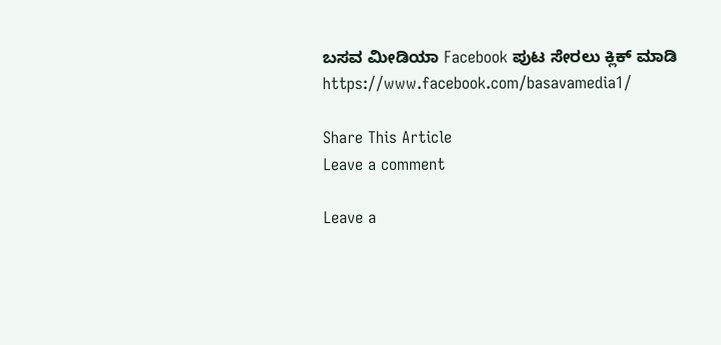ಬಸವ ಮೀಡಿಯಾ Facebook ಪುಟ ಸೇರಲು ಕ್ಲಿಕ್ ಮಾಡಿ
https://www.facebook.com/basavamedia1/

Share This Article
Leave a comment

Leave a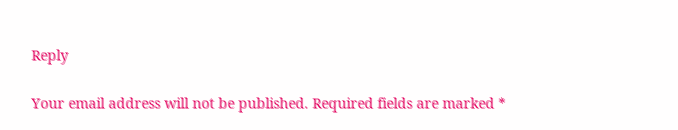Reply

Your email address will not be published. Required fields are marked *